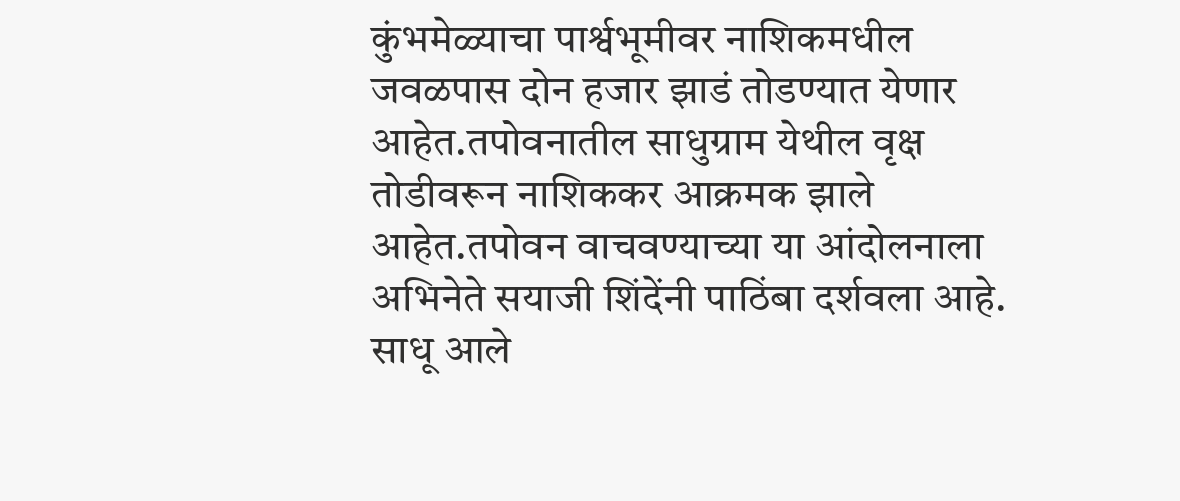कुंभमेळ्याचा पार्श्वभूमीवर नाशिकमधील जवळपास दोन हजार झाडं तोडण्यात येणार आहेत.तपोवनातील साधुग्राम येथील वृक्ष तोडीवरून नाशिककर आक्रमक झाले आहेत.तपोवन वाचवण्याच्या या आंदोलनाला अभिनेते सयाजी शिंदेंनी पाठिंबा दर्शवला आहे. साधू आले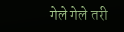गेले गेले तरी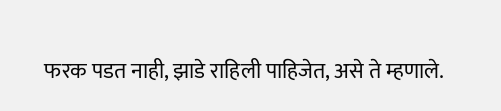फरक पडत नाही, झाडे राहिली पाहिजेत, असे ते म्हणाले.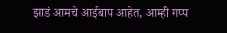झाडं आमचे आईबाप आहेत, आम्ही गप्प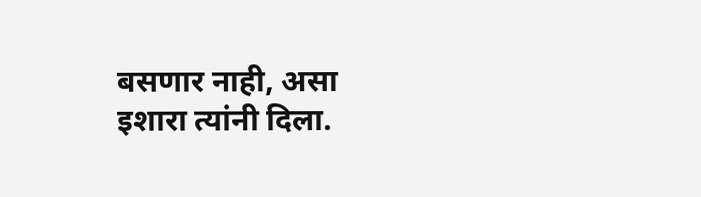बसणार नाही, असा इशारा त्यांनी दिला.